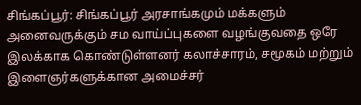சிங்கப்பூர்: சிங்கப்பூர் அரசாங்கமும் மக்களும் அனைவருக்கும் சம வாய்ப்புகளை வழங்குவதை ஒரே இலக்காக கொண்டுள்ளனர் கலாச்சாரம், சமூகம் மற்றும் இளைஞர்களுக்கான அமைச்சர்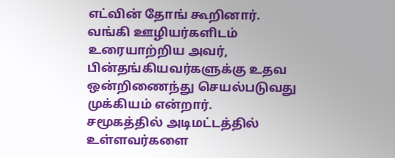எட்வின் தோங் கூறினார்.
வங்கி ஊழியர்களிடம் உரையாற்றிய அவர், பின்தங்கியவர்களுக்கு உதவ ஒன்றிணைந்து செயல்படுவது முக்கியம் என்றார்.
சமூகத்தில் அடிமட்டத்தில் உள்ளவர்களை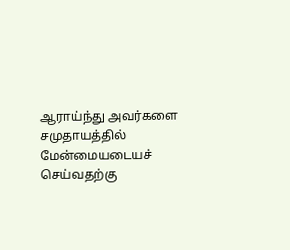ஆராய்ந்து அவர்களை சமுதாயத்தில் மேன்மையடையச் செய்வதற்கு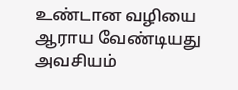உண்டான வழியை ஆராய வேண்டியது அவசியம்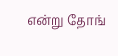என்று தோங்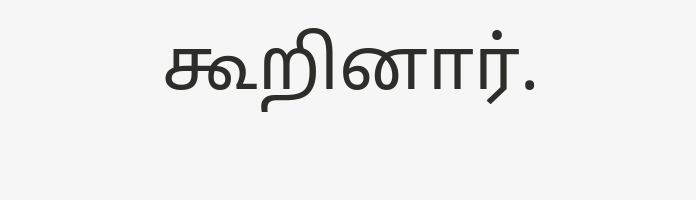கூறினார்.